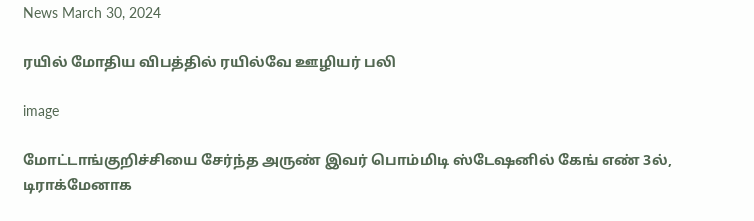News March 30, 2024

ரயில் மோதிய விபத்தில் ரயில்வே ஊழியர் பலி

image

மோட்டாங்குறிச்சியை சேர்ந்த அருண் இவர் பொம்மிடி ஸ்டேஷனில் கேங் எண் 3ல், டிராக்மேனாக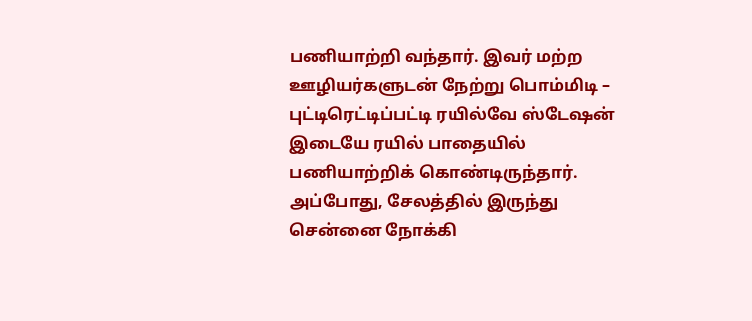பணியாற்றி வந்தார். இவர் மற்ற ஊழியர்களுடன் நேற்று பொம்மிடி – புட்டிரெட்டிப்பட்டி ரயில்வே ஸ்டேஷன் இடையே ரயில் பாதையில் பணியாற்றிக் கொண்டிருந்தார். அப்போது, சேலத்தில் இருந்து சென்னை நோக்கி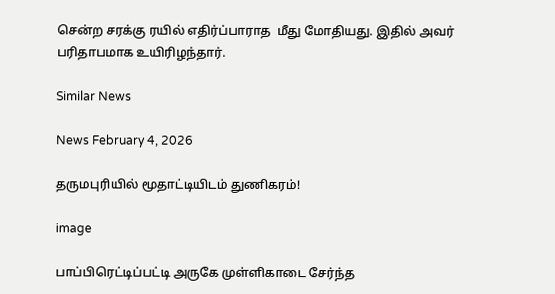சென்ற சரக்கு ரயில் எதிர்ப்பாராத  மீது மோதியது. இதில் அவர் பரிதாபமாக உயிரிழந்தார்.

Similar News

News February 4, 2026

தருமபுரியில் மூதாட்டியிடம் துணிகரம்!

image

பாப்பிரெட்டிப்பட்டி அருகே முள்ளிகாடை சேர்ந்த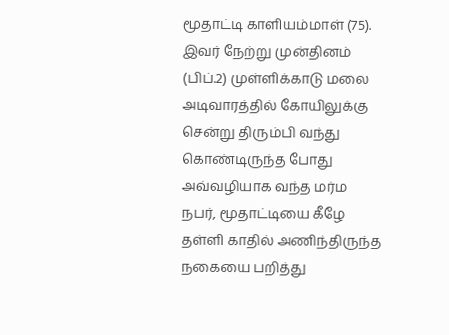மூதாட்டி காளியம்மாள் (75). இவர் நேற்று முன்தினம் (பிப்.2) முள்ளிக்காடு மலை அடிவாரத்தில் கோயிலுக்கு சென்று திரும்பி வந்து கொண்டிருந்த போது அவ்வழியாக வந்த மர்ம நபர், மூதாட்டியை கீழே தள்ளி காதில் அணிந்திருந்த நகையை பறித்து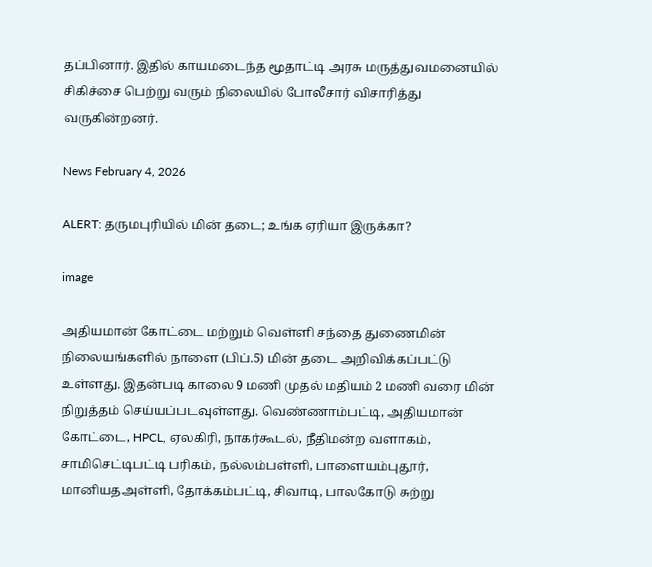தப்பினார். இதில் காயமடைந்த மூதாட்டி அரசு மருத்துவமனையில் சிகிச்சை பெற்று வரும் நிலையில் போலீசார் விசாரித்து வருகின்றனர்.

News February 4, 2026

ALERT: தருமபுரியில் மின் தடை; உங்க ஏரியா இருக்கா?

image

அதியமான் கோட்டை மற்றும் வெள்ளி சந்தை துணைமின் நிலையங்களில் நாளை (பிப்.5) மின் தடை அறிவிக்கப்பட்டு உள்ளது. இதன்படி காலை 9 மணி முதல் மதியம் 2 மணி வரை மின் நிறுத்தம் செய்யப்படவுள்ளது. வெண்ணாம்பட்டி, அதியமான் கோட்டை, HPCL, ஏலகிரி, நாகர்கூடல், நீதிமன்ற வளாகம், சாமிசெட்டிபட்டி பரிகம், நல்லம்பள்ளி, பாளையம்புதூர், மானியதஅள்ளி, தோக்கம்பட்டி, சிவாடி, பாலகோடு சுற்று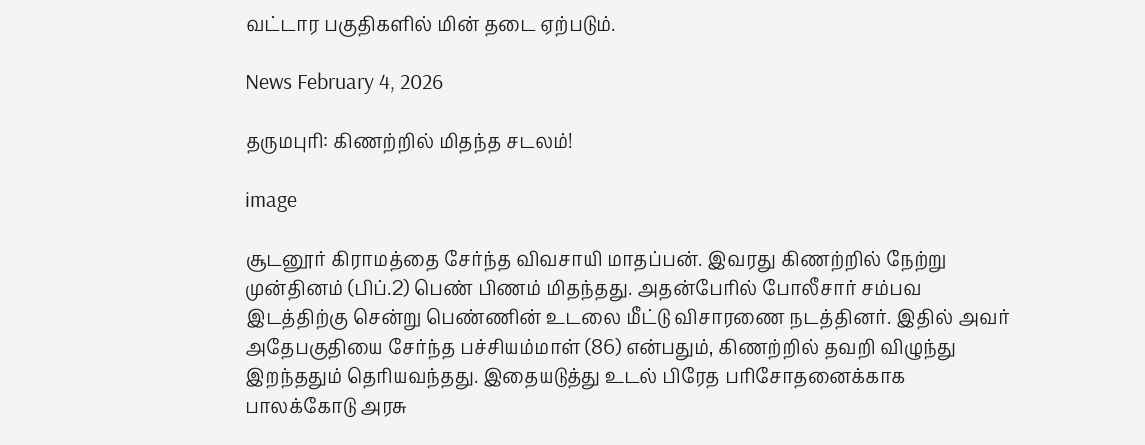வட்டார பகுதிகளில் மின் தடை ஏற்படும்.

News February 4, 2026

தருமபுரி: கிணற்றில் மிதந்த சடலம்!

image

சூடனூர் கிராமத்தை சேர்ந்த விவசாயி மாதப்பன். இவரது கிணற்றில் நேற்று முன்தினம் (பிப்.2) பெண் பிணம் மிதந்தது. அதன்பேரில் போலீசார் சம்பவ இடத்திற்கு சென்று பெண்ணின் உடலை மீட்டு விசாரணை நடத்தினர். இதில் அவர் அதேபகுதியை சேர்ந்த பச்சியம்மாள் (86) என்பதும், கிணற்றில் தவறி விழுந்து இறந்ததும் தெரியவந்தது. இதையடுத்து உடல் பிரேத பரிசோதனைக்காக பாலக்கோடு அரசு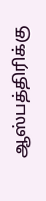ஆஸ்பத்திரிக்கு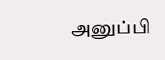அனுப்பி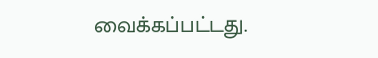வைக்கப்பட்டது.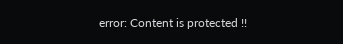error: Content is protected !!